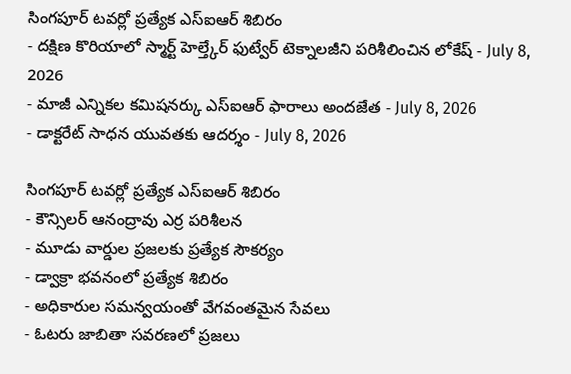సింగపూర్ టవర్లో ప్రత్యేక ఎస్ఐఆర్ శిబిరం
- దక్షిణ కొరియాలో స్మార్ట్ హెల్త్కేర్ ఫుట్వేర్ టెక్నాలజీని పరిశీలించిన లోకేష్ - July 8, 2026
- మాజీ ఎన్నికల కమిషనర్కు ఎస్ఐఆర్ ఫారాలు అందజేత - July 8, 2026
- డాక్టరేట్ సాధన యువతకు ఆదర్శం - July 8, 2026

సింగపూర్ టవర్లో ప్రత్యేక ఎస్ఐఆర్ శిబిరం
- కౌన్సిలర్ ఆనంద్రావు ఎర్ర పరిశీలన
- మూడు వార్డుల ప్రజలకు ప్రత్యేక సౌకర్యం
- డ్వాక్రా భవనంలో ప్రత్యేక శిబిరం
- అధికారుల సమన్వయంతో వేగవంతమైన సేవలు
- ఓటరు జాబితా సవరణలో ప్రజలు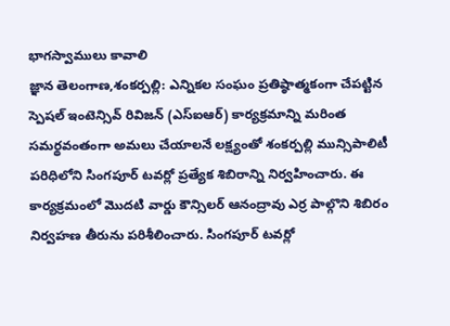భాగస్వాములు కావాలి
జ్ఞాన తెలంగాణ,శంకర్పల్లి: ఎన్నికల సంఘం ప్రతిష్ఠాత్మకంగా చేపట్టిన స్పెషల్ ఇంటెన్సివ్ రివిజన్ (ఎస్ఐఆర్) కార్యక్రమాన్ని మరింత సమర్థవంతంగా అమలు చేయాలనే లక్ష్యంతో శంకర్పల్లి మున్సిపాలిటీ పరిధిలోని సింగపూర్ టవర్లో ప్రత్యేక శిబిరాన్ని నిర్వహించారు. ఈ కార్యక్రమంలో మొదటి వార్డు కౌన్సిలర్ ఆనంద్రావు ఎర్ర పాల్గొని శిబిరం నిర్వహణ తీరును పరిశీలించారు. సింగపూర్ టవర్లో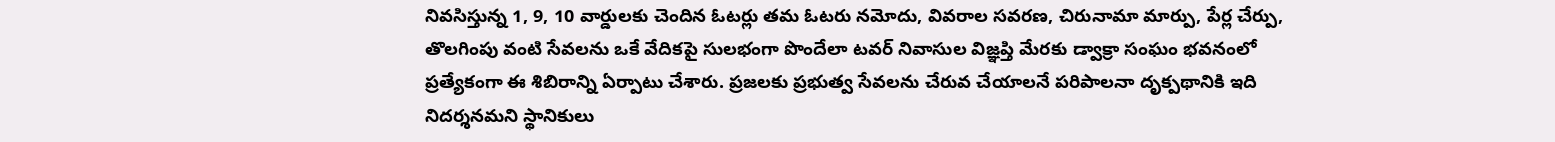నివసిస్తున్న 1, 9, 10 వార్డులకు చెందిన ఓటర్లు తమ ఓటరు నమోదు, వివరాల సవరణ, చిరునామా మార్పు, పేర్ల చేర్పు, తొలగింపు వంటి సేవలను ఒకే వేదికపై సులభంగా పొందేలా టవర్ నివాసుల విజ్ఞప్తి మేరకు డ్వాక్రా సంఘం భవనంలో ప్రత్యేకంగా ఈ శిబిరాన్ని ఏర్పాటు చేశారు. ప్రజలకు ప్రభుత్వ సేవలను చేరువ చేయాలనే పరిపాలనా దృక్పథానికి ఇది నిదర్శనమని స్థానికులు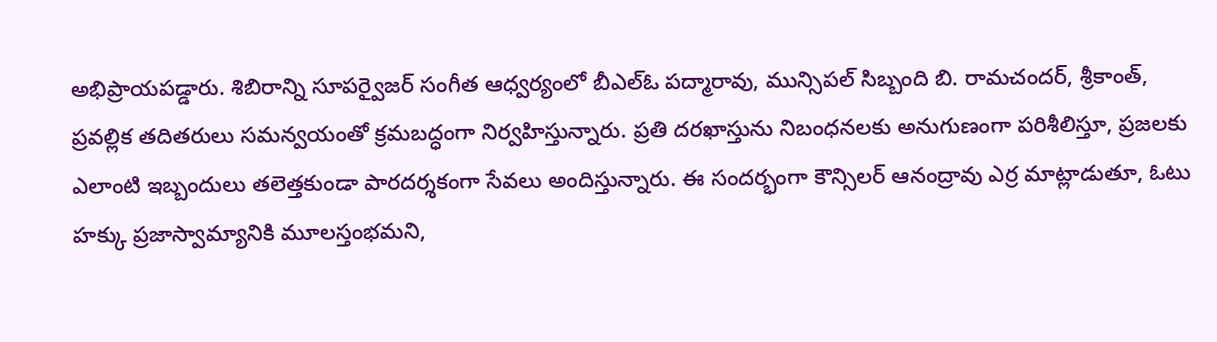అభిప్రాయపడ్డారు. శిబిరాన్ని సూపర్వైజర్ సంగీత ఆధ్వర్యంలో బీఎల్ఓ పద్మారావు, మున్సిపల్ సిబ్బంది బి. రామచందర్, శ్రీకాంత్, ప్రవల్లిక తదితరులు సమన్వయంతో క్రమబద్ధంగా నిర్వహిస్తున్నారు. ప్రతి దరఖాస్తును నిబంధనలకు అనుగుణంగా పరిశీలిస్తూ, ప్రజలకు ఎలాంటి ఇబ్బందులు తలెత్తకుండా పారదర్శకంగా సేవలు అందిస్తున్నారు. ఈ సందర్భంగా కౌన్సిలర్ ఆనంద్రావు ఎర్ర మాట్లాడుతూ, ఓటు హక్కు ప్రజాస్వామ్యానికి మూలస్తంభమని,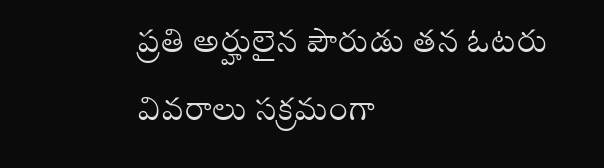ప్రతి అర్హులైన పౌరుడు తన ఓటరు వివరాలు సక్రమంగా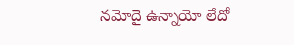నమోదై ఉన్నాయో లేదో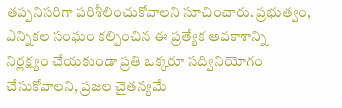తప్పనిసరిగా పరిశీలించుకోవాలని సూచించారు. ప్రభుత్వం, ఎన్నికల సంఘం కల్పించిన ఈ ప్రత్యేక అవకాశాన్ని నిర్లక్ష్యం చేయకుండా ప్రతి ఒక్కరూ సద్వినియోగం చేసుకోవాలని, ప్రజల చైతన్యమే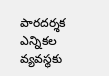పారదర్శక ఎన్నికల వ్యవస్థకు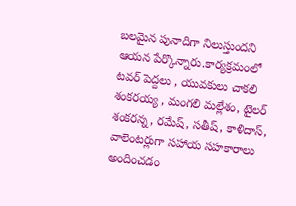బలమైన పునాదిగా నిలుస్తుందని ఆయన పేర్కొన్నారు.కార్యక్రమంలో టవర్ పెద్దలు , యువకులు చాకలి శంకరయ్య , మంగలి మల్లేశం, టైలర్ శంకరన్న, రమేష్, సతీష్, కాళిదాస్, వాలెంటర్లుగా సహాయ సహకారాలు అందించడం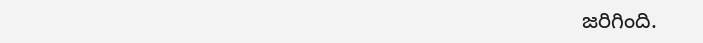జరిగింది.